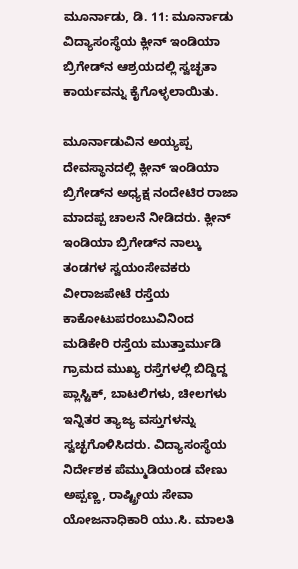ಮೂರ್ನಾಡು, ಡಿ. 11: ಮೂರ್ನಾಡು ವಿದ್ಯಾಸಂಸ್ಥೆಯ ಕ್ಲೀನ್ ಇಂಡಿಯಾ ಬ್ರಿಗೇಡ್‍ನ ಆಶ್ರಯದಲ್ಲಿ ಸ್ವಚ್ಛತಾ ಕಾರ್ಯವನ್ನು ಕೈಗೊಳ್ಳಲಾಯಿತು.

ಮೂರ್ನಾಡುವಿನ ಅಯ್ಯಪ್ಪ ದೇವಸ್ಥಾನದಲ್ಲಿ ಕ್ಲೀನ್ ಇಂಡಿಯಾ ಬ್ರಿಗೇಡ್‍ನ ಅಧ್ಯಕ್ಷ ನಂದೇಟಿರ ರಾಜಾ ಮಾದಪ್ಪ ಚಾಲನೆ ನೀಡಿದರು. ಕ್ಲೀನ್ ಇಂಡಿಯಾ ಬ್ರಿಗೇಡ್‍ನ ನಾಲ್ಕು ತಂಡಗಳ ಸ್ವಯಂಸೇವಕರು ವೀರಾಜಪೇಟೆ ರಸ್ತೆಯ ಕಾಕೋಟುಪರಂಬುವಿನಿಂದ ಮಡಿಕೇರಿ ರಸ್ತೆಯ ಮುತ್ತಾರ್ಮುಡಿ ಗ್ರಾಮದ ಮುಖ್ಯ ರಸ್ತೆಗಳಲ್ಲಿ ಬಿದ್ದಿದ್ದ ಪ್ಲಾಸ್ಟಿಕ್, ಬಾಟಲಿಗಳು, ಚೀಲಗಳು ಇನ್ನಿತರ ತ್ಯಾಜ್ಯ ವಸ್ತುಗಳನ್ನು ಸ್ವಚ್ಛಗೊಳಿಸಿದರು. ವಿದ್ಯಾಸಂಸ್ಥೆಯ ನಿರ್ದೇಶಕ ಪೆಮ್ಮುಡಿಯಂಡ ವೇಣು ಅಪ್ಪಣ್ಣ, ರಾಷ್ಟ್ರೀಯ ಸೇವಾ ಯೋಜನಾಧಿಕಾರಿ ಯು.ಸಿ. ಮಾಲತಿ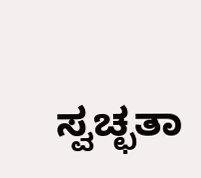ಸ್ವಚ್ಛತಾ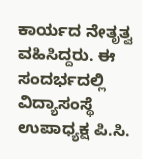ಕಾರ್ಯದ ನೇತೃತ್ವ ವಹಿಸಿದ್ದರು. ಈ ಸಂದರ್ಭದಲ್ಲಿ ವಿದ್ಯಾಸಂಸ್ಥೆ ಉಪಾಧ್ಯಕ್ಷ ಪಿ.ಸಿ.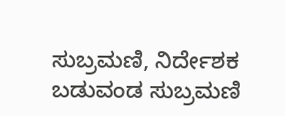ಸುಬ್ರಮಣಿ, ನಿರ್ದೇಶಕ ಬಡುವಂಡ ಸುಬ್ರಮಣಿ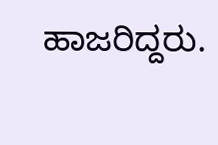ಹಾಜರಿದ್ದರು.